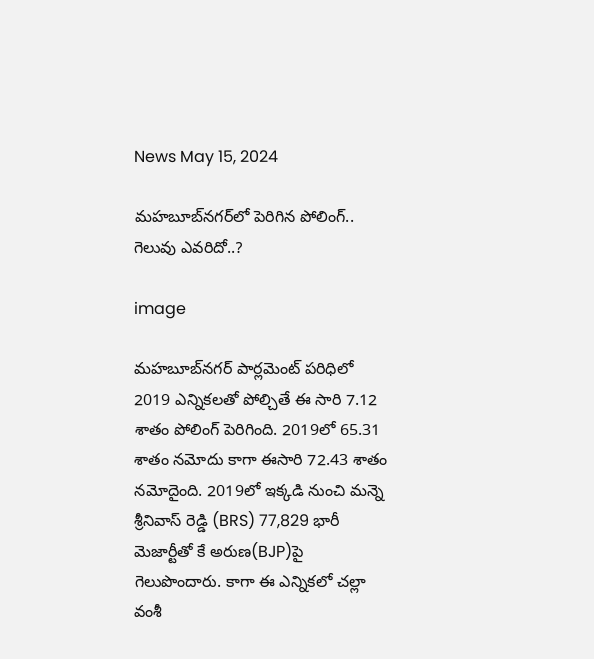News May 15, 2024

మహబూబ్‌నగర్‌లో పెరిగిన పోలింగ్.. గెలువు ఎవరిదో..?

image

మహబూబ్‌నగర్‌ పార్లమెంట్ పరిధిలో 2019 ఎన్నికలతో పోల్చితే ఈ సారి 7.12 శాతం పోలింగ్ పెరిగింది. 2019లో 65.31 శాతం నమోదు కాగా ఈసారి 72.43 శాతం నమోదైంది. 2019లో ఇక్కడి నుంచి మన్నె శ్రీనివాస్ రెడ్డి (BRS) 77,829 భారీ మెజార్టీతో కే అరుణ(BJP)పై గెలుపొందారు. కాగా ఈ ఎన్నికలో చల్లా వంశీ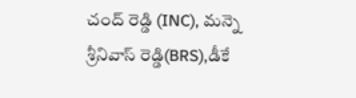చంద్ రెడ్డి (INC), మన్నె శ్రీనివాస్ రెడ్డి(BRS),డీకే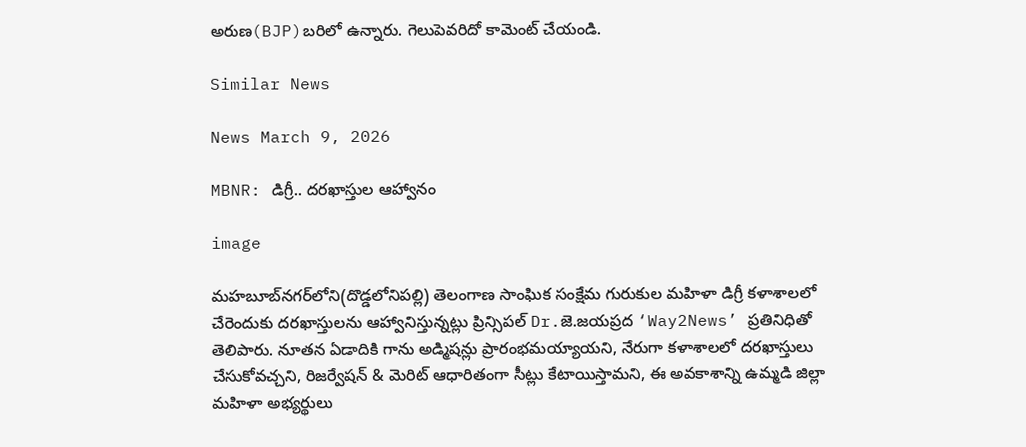అరుణ(BJP)బరిలో ఉన్నారు. గెలుపెవరిదో కామెంట్ చేయండి.

Similar News

News March 9, 2026

MBNR: డిగ్రీ.. దరఖాస్తుల ఆహ్వానం

image

మహబూబ్‌నగర్‌లోని(దొడ్డలోనిపల్లి) తెలంగాణ సాంఘిక సంక్షేమ గురుకుల మహిళా డిగ్రీ కళాశాలలో చేరెందుకు దరఖాస్తులను ఆహ్వానిస్తున్నట్లు ప్రిన్సిపల్ Dr.జె.జయప్రద ‘Way2News’ ప్రతినిధితో తెలిపారు. నూతన ఏడాదికి గాను అడ్మిషన్లు ప్రారంభమయ్యాయని, నేరుగా కళాశాలలో దరఖాస్తులు చేసుకోవచ్చని, రిజర్వేషన్ & మెరిట్ ఆధారితంగా సీట్లు కేటాయిస్తామని, ఈ అవకాశాన్ని ఉమ్మడి జిల్లా మహిళా అభ్యర్థులు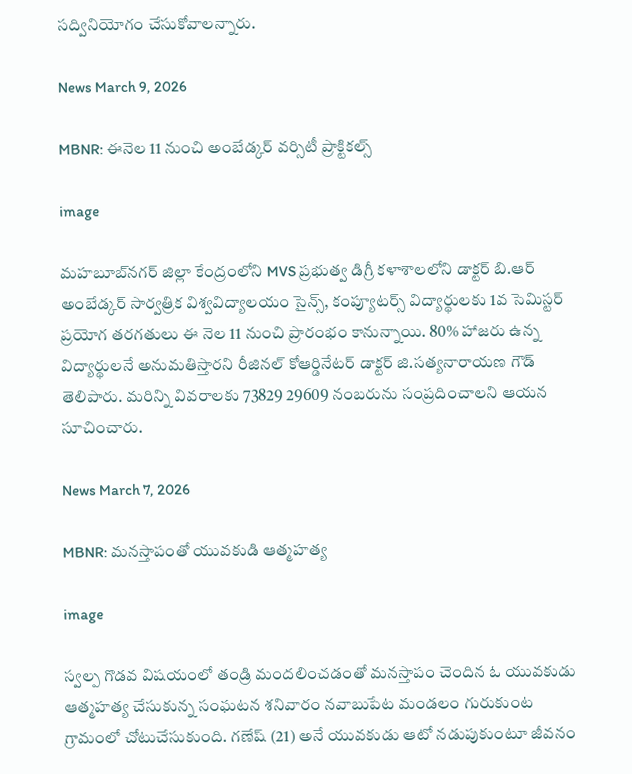సద్వినియోగం చేసుకోవాలన్నారు.

News March 9, 2026

MBNR: ఈనెల 11 నుంచి అంబేడ్కర్ వర్సిటీ ప్రాక్టికల్స్

image

మహబూబ్‌నగర్ జిల్లా కేంద్రంలోని MVS ప్రభుత్వ డిగ్రీ కళాశాలలోని డాక్టర్ బి.ఆర్ అంబేడ్కర్ సార్వత్రిక విశ్వవిద్యాలయం సైన్స్, కంప్యూటర్స్ విద్యార్థులకు 1వ సెమిస్టర్ ప్రయోగ తరగతులు ఈ నెల 11 నుంచి ప్రారంభం కానున్నాయి. 80% హాజరు ఉన్న విద్యార్థులనే అనుమతిస్తారని రీజినల్ కోఆర్డినేటర్ డాక్టర్ జి.సత్యనారాయణ గౌడ్ తెలిపారు. మరిన్ని వివరాలకు 73829 29609 నంబరును సంప్రదించాలని ఆయన సూచించారు.

News March 7, 2026

MBNR: మనస్తాపంతో యువకుడి ఆత్మహత్య

image

స్వల్ప గొడవ విషయంలో తండ్రి మందలించడంతో మనస్తాపం చెందిన ఓ యువకుడు ఆత్మహత్య చేసుకున్న సంఘటన శనివారం నవాబుపేట మండలం గురుకుంట గ్రామంలో చోటుచేసుకుంది. గణేష్ (21) అనే యువకుడు ఆటో నడుపుకుంటూ జీవనం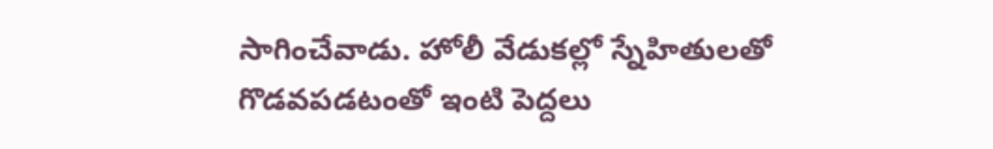సాగించేవాడు. హోలీ వేడుకల్లో స్నేహితులతో గొడవపడటంతో ఇంటి పెద్దలు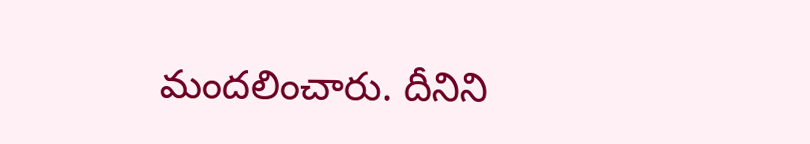మందలించారు. దీనిని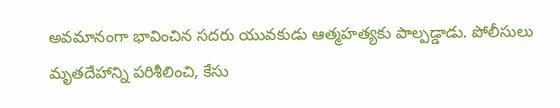అవమానంగా భావించిన సదరు యువకుడు ఆత్మహత్యకు పాల్పడ్డాడు. పోలీసులు మృతదేహాన్ని పరిశీలించి, కేసు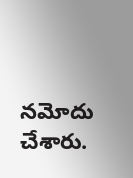నమోదు చేశారు.